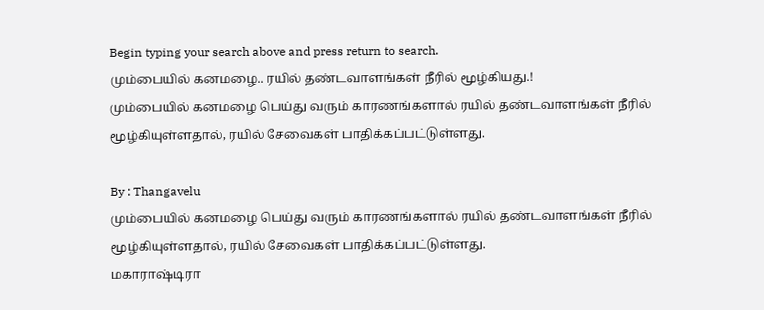Begin typing your search above and press return to search.
மும்பையில் கனமழை.. ரயில் தண்டவாளங்கள் நீரில் மூழ்கியது.!
மும்பையில் கனமழை பெய்து வரும் காரணங்களால் ரயில் தண்டவாளங்கள் நீரில் மூழ்கியுள்ளதால், ரயில் சேவைகள் பாதிக்கப்பட்டுள்ளது.

By : Thangavelu
மும்பையில் கனமழை பெய்து வரும் காரணங்களால் ரயில் தண்டவாளங்கள் நீரில் மூழ்கியுள்ளதால், ரயில் சேவைகள் பாதிக்கப்பட்டுள்ளது.
மகாராஷ்டிரா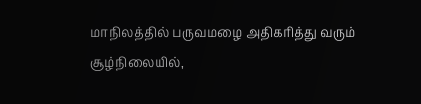மாநிலத்தில் பருவமழை அதிகரித்து வரும் சூழ்நிலையில்,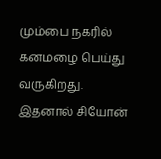மும்பை நகரில் கனமழை பெய்து வருகிறது. இதனால் சியோன்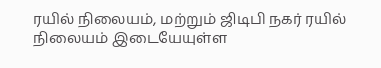ரயில் நிலையம், மற்றும் ஜிடிபி நகர் ரயில் நிலையம் இடையேயுள்ள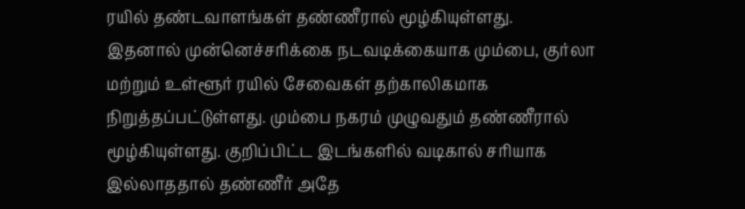ரயில் தண்டவாளங்கள் தண்ணீரால் மூழ்கியுள்ளது.
இதனால் முன்னெச்சரிக்கை நடவடிக்கையாக மும்பை, குர்லா மற்றும் உள்ளூர் ரயில் சேவைகள் தற்காலிகமாக நிறுத்தப்பட்டுள்ளது. மும்பை நகரம் முழுவதும் தண்ணீரால் மூழ்கியுள்ளது. குறிப்பிட்ட இடங்களில் வடிகால் சரியாக இல்லாததால் தண்ணீர் அதே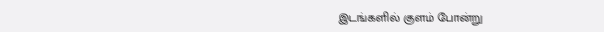இடங்களில் குளம் போன்று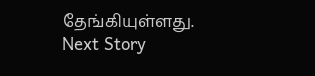தேங்கியுள்ளது.
Next Story